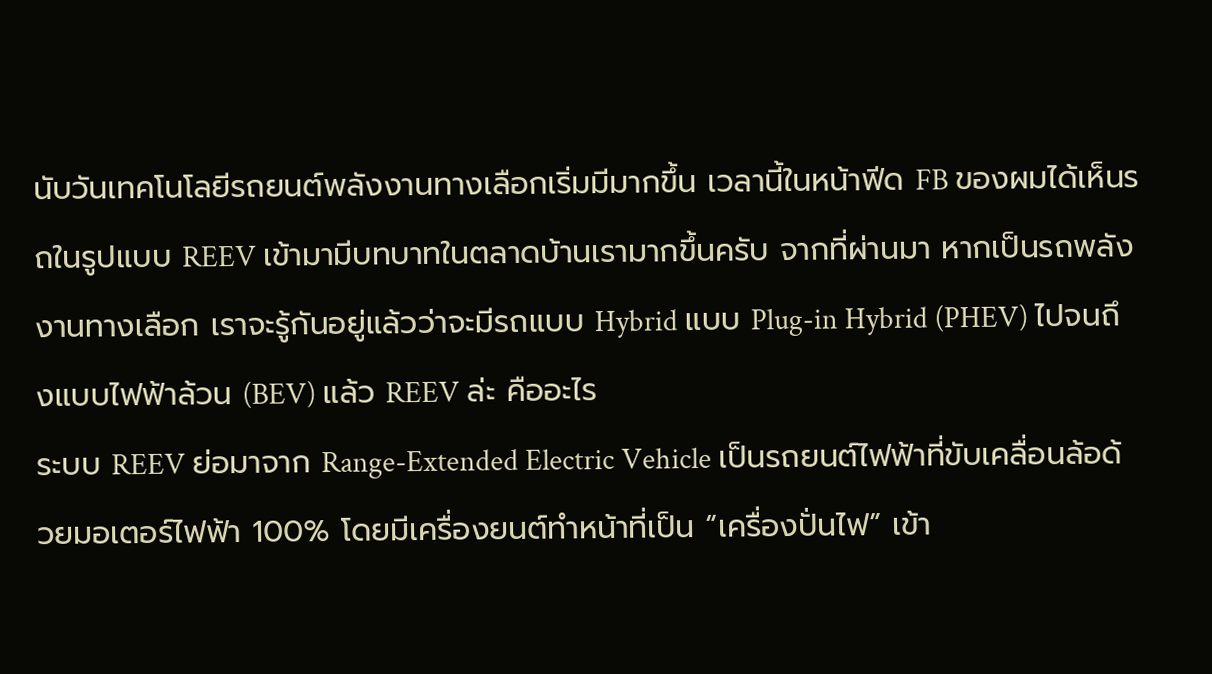นับวันเทคโนโลยีรถยนต์พลังงานทางเลือกเริ่มมีมากขึ้น เวลานี้ในหน้าฟีด FB ของผมได้เห็นรถในรูปแบบ REEV เข้ามามีบทบาทในตลาดบ้านเรามากขึ้นครับ จากที่ผ่านมา หากเป็นรถพลังงานทางเลือก เราจะรู้กันอยู่แล้วว่าจะมีรถแบบ Hybrid แบบ Plug-in Hybrid (PHEV) ไปจนถึงแบบไฟฟ้าล้วน (BEV) แล้ว REEV ล่ะ คืออะไร
ระบบ REEV ย่อมาจาก Range-Extended Electric Vehicle เป็นรถยนต์ไฟฟ้าที่ขับเคลื่อนล้อด้วยมอเตอร์ไฟฟ้า 100% โดยมีเครื่องยนต์ทำหน้าที่เป็น “เครื่องปั่นไฟ” เข้า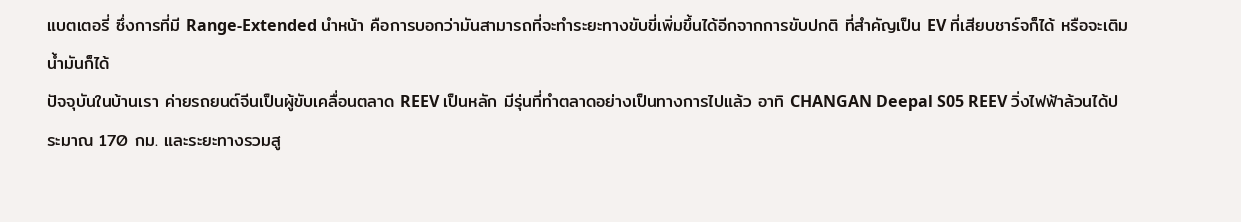แบตเตอรี่ ซึ่งการที่มี Range-Extended นำหน้า คือการบอกว่ามันสามารถที่จะทำระยะทางขับขี่เพิ่มขึ้นได้อีกจากการขับปกติ ที่สำคัญเป็น EV ที่เสียบชาร์จก็ได้ หรือจะเติมน้ำมันก็ได้
ปัจจุบันในบ้านเรา ค่ายรถยนต์จีนเป็นผู้ขับเคลื่อนตลาด REEV เป็นหลัก มีรุ่นที่ทำตลาดอย่างเป็นทางการไปแล้ว อาทิ CHANGAN Deepal S05 REEV วิ่งไฟฟ้าล้วนได้ประมาณ 170 กม. และระยะทางรวมสู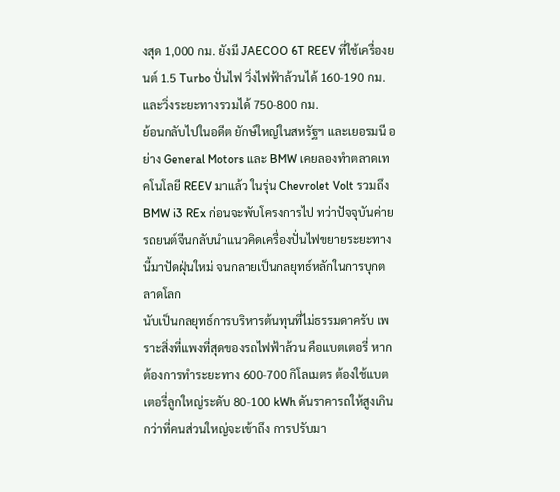งสุด 1,000 กม. ยังมี JAECOO 6T REEV ที่ใช้เครื่องยนต์ 1.5 Turbo ปั่นไฟ วิ่งไฟฟ้าล้วนได้ 160-190 กม. และวิ่งระยะทางรวมได้ 750-800 กม.
ย้อนกลับไปในอดีต ยักษ์ใหญ่ในสหรัฐฯ และเยอรมนี อย่าง General Motors และ BMW เคยลองทำตลาดเทคโนโลยี REEV มาแล้ว ในรุ่น Chevrolet Volt รวมถึง BMW i3 REx ก่อนจะพับโครงการไป ทว่าปัจจุบันค่ายรถยนต์จีนกลับนำแนวคิดเครื่องปั่นไฟขยายระยะทางนี้มาปัดฝุ่นใหม่ จนกลายเป็นกลยุทธ์หลักในการบุกตลาดโลก
นับเป็นกลยุทธ์การบริหารต้นทุนที่ไม่ธรรมดาครับ เพราะสิ่งที่แพงที่สุดของรถไฟฟ้าล้วน คือแบตเตอรี่ หากต้องการทำระยะทาง 600-700 กิโลเมตร ต้องใช้แบตเตอรี่ลูกใหญ่ระดับ 80-100 kWh ดันราคารถให้สูงเกินกว่าที่คนส่วนใหญ่จะเข้าถึง การปรับมา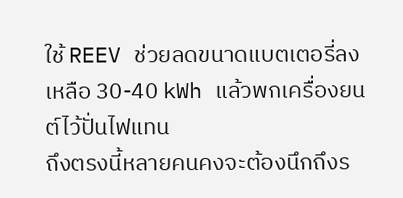ใช้ REEV ช่วยลดขนาดแบตเตอรี่ลงเหลือ 30-40 kWh แล้วพกเครื่องยนต์ไว้ปั่นไฟแทน
ถึงตรงนี้หลายคนคงจะต้องนึกถึงร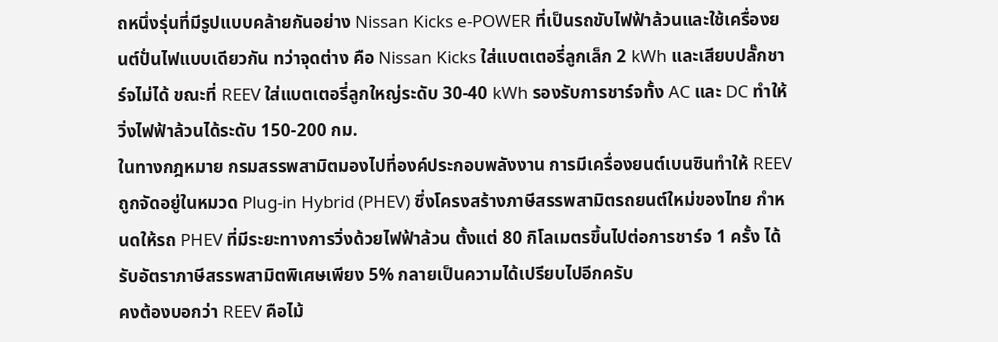ถหนึ่งรุ่นที่มีรูปแบบคล้ายกันอย่าง Nissan Kicks e‑POWER ที่เป็นรถขับไฟฟ้าล้วนและใช้เครื่องยนต์ปั่นไฟแบบเดียวกัน ทว่าจุดต่าง คือ Nissan Kicks ใส่แบตเตอรี่ลูกเล็ก 2 kWh และเสียบปลั๊กชาร์จไม่ได้ ขณะที่ REEV ใส่แบตเตอรี่ลูกใหญ่ระดับ 30-40 kWh รองรับการชาร์จทั้ง AC และ DC ทำให้วิ่งไฟฟ้าล้วนได้ระดับ 150-200 กม.
ในทางกฎหมาย กรมสรรพสามิตมองไปที่องค์ประกอบพลังงาน การมีเครื่องยนต์เบนซินทำให้ REEV ถูกจัดอยู่ในหมวด Plug-in Hybrid (PHEV) ซึ่งโครงสร้างภาษีสรรพสามิตรถยนต์ใหม่ของไทย กำหนดให้รถ PHEV ที่มีระยะทางการวิ่งด้วยไฟฟ้าล้วน ตั้งแต่ 80 กิโลเมตรขึ้นไปต่อการชาร์จ 1 ครั้ง ได้รับอัตราภาษีสรรพสามิตพิเศษเพียง 5% กลายเป็นความได้เปรียบไปอีกครับ
คงต้องบอกว่า REEV คือไม้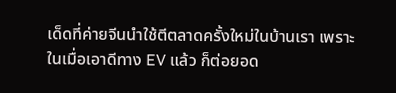เด็ดที่ค่ายจีนนำใช้ตีตลาดครั้งใหม่ในบ้านเรา เพราะในเมื่อเอาดีทาง EV แล้ว ก็ต่อยอด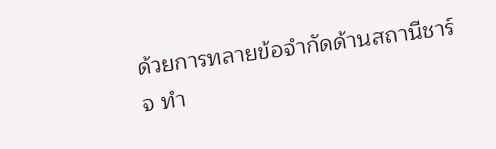ด้วยการทลายข้อจำกัดด้านสถานีชาร์จ ทำ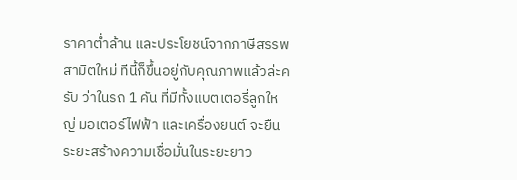ราคาต่ำล้าน และประโยชน์จากภาษีสรรพสามิตใหม่ ทีนี้ก็ขึ้นอยู่กับคุณภาพแล้วล่ะครับ ว่าในรถ 1 คัน ที่มีทั้งแบตเตอรี่ลูกใหญ่ มอเตอร์ไฟฟ้า และเครื่องยนต์ จะยืนระยะสร้างความเชื่อมั่นในระยะยาว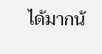ได้มากน้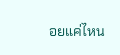อยแค่ไหน